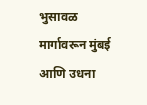भुसावळ मार्गावरून मुंबई आणि उधना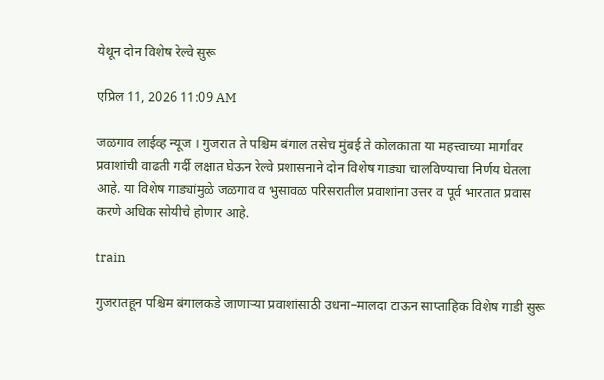येथून दोन विशेष रेल्वे सुरू

एप्रिल 11, 2026 11:09 AM

जळगाव लाईव्ह न्यूज । गुजरात ते पश्चिम बंगाल तसेच मुंबई ते कोलकाता या महत्त्वाच्या मार्गांवर प्रवाशांची वाढती गर्दी लक्षात घेऊन रेल्वे प्रशासनाने दोन विशेष गाड्या चालविण्याचा निर्णय घेतला आहे. या विशेष गाड्यांमुळे जळगाव व भुसावळ परिसरातील प्रवाशांना उत्तर व पूर्व भारतात प्रवास करणे अधिक सोयीचे होणार आहे.

train

गुजरातहून पश्चिम बंगालकडे जाणाऱ्या प्रवाशांसाठी उधना–मालदा टाऊन साप्ताहिक विशेष गाडी सुरू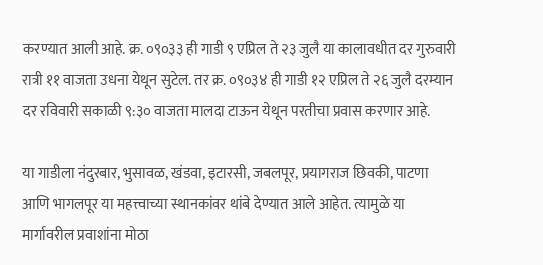करण्यात आली आहे. क्र. ०९०३३ ही गाडी ९ एप्रिल ते २३ जुलै या कालावधीत दर गुरुवारी रात्री ११ वाजता उधना येथून सुटेल. तर क्र. ०९०३४ ही गाडी १२ एप्रिल ते २६ जुलै दरम्यान दर रविवारी सकाळी ९:३० वाजता मालदा टाऊन येथून परतीचा प्रवास करणार आहे.

या गाडीला नंदुरबार, भुसावळ, खंडवा, इटारसी, जबलपूर, प्रयागराज छिवकी, पाटणा आणि भागलपूर या महत्त्वाच्या स्थानकांवर थांबे देण्यात आले आहेत. त्यामुळे या मार्गावरील प्रवाशांना मोठा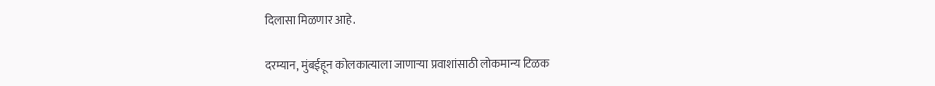दिलासा मिळणार आहे.

दरम्यान, मुंबईहून कोलकात्याला जाणाऱ्या प्रवाशांसाठी लोकमान्य टिळक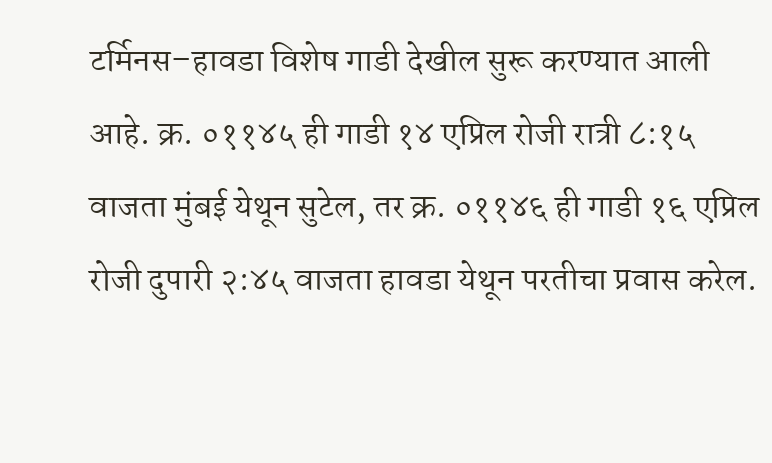टर्मिनस–हावडा विशेष गाडी देखील सुरू करण्यात आली आहे. क्र. ०११४५ ही गाडी १४ एप्रिल रोजी रात्री ८:१५ वाजता मुंबई येथून सुटेल, तर क्र. ०११४६ ही गाडी १६ एप्रिल रोजी दुपारी २:४५ वाजता हावडा येथून परतीचा प्रवास करेल.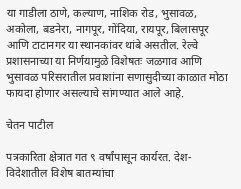या गाडीला ठाणे, कल्याण, नाशिक रोड, भुसावळ, अकोला, बडनेरा, नागपूर, गोंदिया, रायपूर, बिलासपूर आणि टाटानगर या स्थानकांवर थांबे असतील. रेल्वे प्रशासनाच्या या निर्णयामुळे विशेषतः जळगाव आणि भुसावळ परिसरातील प्रवाशांना सणासुदीच्या काळात मोठा फायदा होणार असल्याचे सांगण्यात आले आहे.

चेतन पाटील

पत्रकारिता क्षेत्रात गत ९ वर्षांपासून कार्यरत. देश-विदेशातील विशेष बातम्यांचा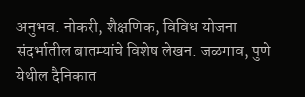अनुभव. नोकरी, शैक्षणिक, विविध योजना संदर्भातील बातम्यांचे विशेष लेखन. जळगाव, पुणे येथील दैनिकात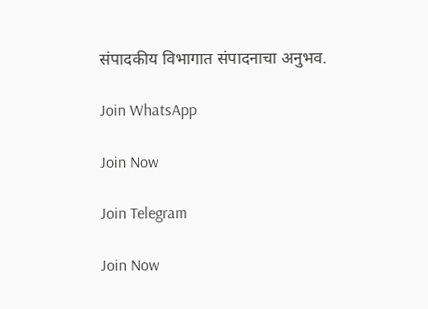संपादकीय विभागात संपादनाचा अनुभव.

Join WhatsApp

Join Now

Join Telegram

Join Now